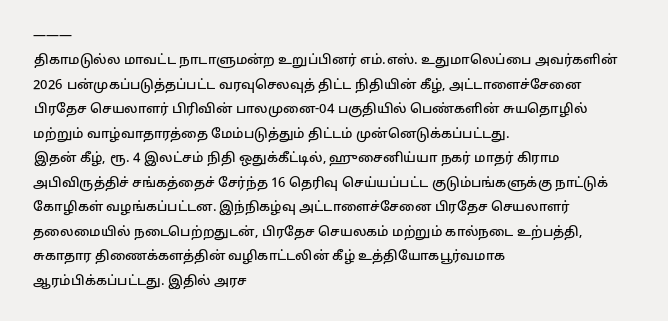———
திகாமடுல்ல மாவட்ட நாடாளுமன்ற உறுப்பினர் எம்.எஸ். உதுமாலெப்பை அவர்களின் 2026 பன்முகப்படுத்தப்பட்ட வரவுசெலவுத் திட்ட நிதியின் கீழ், அட்டாளைச்சேனை பிரதேச செயலாளர் பிரிவின் பாலமுனை-04 பகுதியில் பெண்களின் சுயதொழில் மற்றும் வாழ்வாதாரத்தை மேம்படுத்தும் திட்டம் முன்னெடுக்கப்பட்டது.
இதன் கீழ், ரூ. 4 இலட்சம் நிதி ஒதுக்கீட்டில், ஹுசைனிய்யா நகர் மாதர் கிராம அபிவிருத்திச் சங்கத்தைச் சேர்ந்த 16 தெரிவு செய்யப்பட்ட குடும்பங்களுக்கு நாட்டுக் கோழிகள் வழங்கப்பட்டன. இந்நிகழ்வு அட்டாளைச்சேனை பிரதேச செயலாளர் தலைமையில் நடைபெற்றதுடன், பிரதேச செயலகம் மற்றும் கால்நடை உற்பத்தி, சுகாதார திணைக்களத்தின் வழிகாட்டலின் கீழ் உத்தியோகபூர்வமாக ஆரம்பிக்கப்பட்டது. இதில் அரச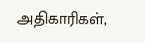அதிகாரிகள்,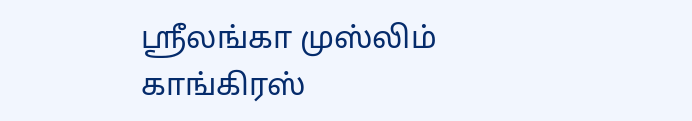ஸ்ரீலங்கா முஸ்லிம் காங்கிரஸ்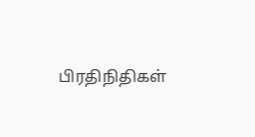பிரதிநிதிகள்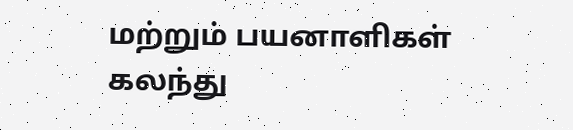மற்றும் பயனாளிகள் கலந்து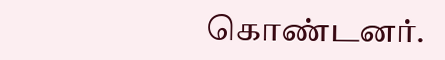கொண்டனர்.